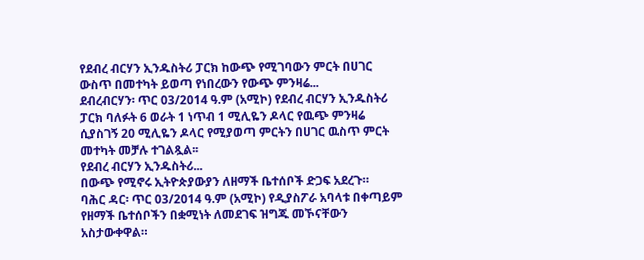የደብረ ብርሃን ኢንዱስትሪ ፓርክ ከውጭ የሚገባውን ምርት በሀገር ውስጥ በመተካት ይወጣ የነበረውን የውጭ ምንዛሬ...
ደብረብርሃን፡ ጥር 03/2014 ዓ.ም (አሚኮ) የደብረ ብርሃን ኢንዱስትሪ ፓርክ ባለፉት 6 ወራት 1 ነጥብ 1 ሚሊዬን ዶላር የዉጭ ምንዛሬ ሲያስገኝ 20 ሚሊዬን ዶላር የሚያወጣ ምርትን በሀገር ዉስጥ ምርት መተካት መቻሉ ተገልጿል፡፡
የደብረ ብርሃን ኢንዱስትሪ...
በውጭ የሚኖሩ ኢትዮጵያውያን ለዘማች ቤተሰቦች ድጋፍ አደረጉ።
ባሕር ዳር፡ ጥር 03/2014 ዓ.ም (አሚኮ) የዲያስፖራ አባላቱ በቀጣይም የዘማች ቤተሰቦችን በቋሚነት ለመደገፍ ዝግጁ መኾናቸውን አስታውቀዋል።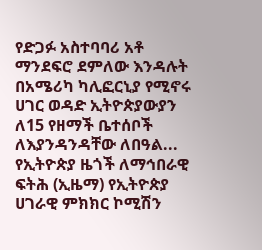የድጋፉ አስተባባሪ አቶ ማንደፍሮ ደምለው እንዳሉት በአሜሪካ ካሊፎርኒያ የሚኖሩ ሀገር ወዳድ ኢትዮጵያውያን ለ15 የዘማች ቤተሰቦች ለእያንዳንዳቸው ለበዓል...
የኢትዮጵያ ዜጎች ለማኅበራዊ ፍትሕ (ኢዜማ) የኢትዮጵያ ሀገራዊ ምክክር ኮሚሽን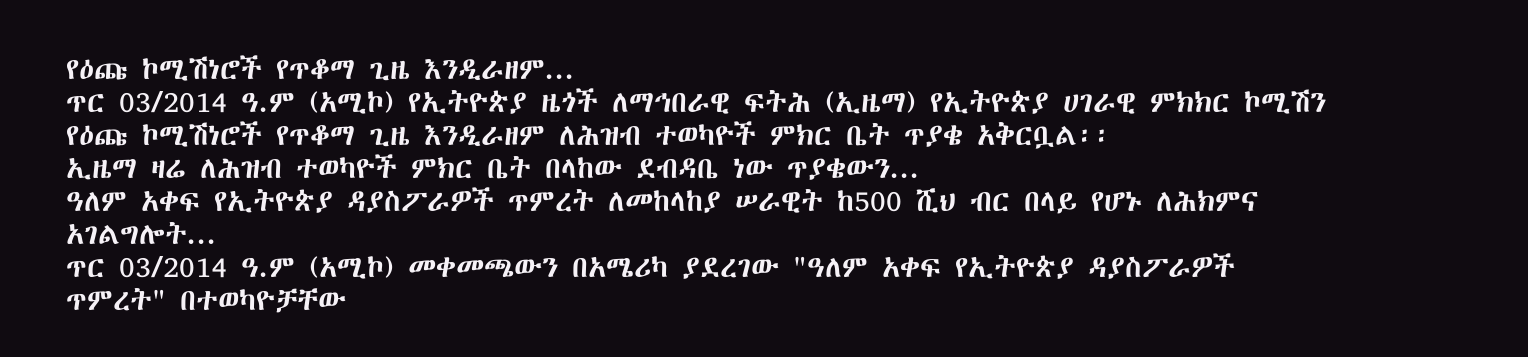የዕጩ ኮሚሽነሮች የጥቆማ ጊዜ እንዲራዘም...
ጥር 03/2014 ዓ.ም (አሚኮ) የኢትዮጵያ ዜጎች ለማኅበራዊ ፍትሕ (ኢዜማ) የኢትዮጵያ ሀገራዊ ምክክር ኮሚሽን የዕጩ ኮሚሽነሮች የጥቆማ ጊዜ እንዲራዘም ለሕዝብ ተወካዮች ምክር ቤት ጥያቄ አቅርቧል፡፡
ኢዜማ ዛሬ ለሕዝብ ተወካዮች ምክር ቤት በላከው ደብዳቤ ነው ጥያቄውን...
ዓለም አቀፍ የኢትዮጵያ ዳያስፖራዎች ጥምረት ለመከላከያ ሠራዊት ከ500 ሺህ ብር በላይ የሆኑ ለሕክምና አገልግሎት...
ጥር 03/2014 ዓ.ም (አሚኮ) መቀመጫውን በአሜሪካ ያደረገው "ዓለም አቀፍ የኢትዮጵያ ዳያስፖራዎች ጥምረት" በተወካዮቻቸው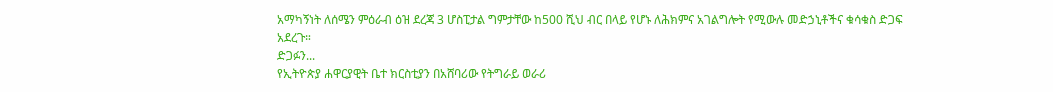አማካኝነት ለሰሜን ምዕራብ ዕዝ ደረጃ 3 ሆስፒታል ግምታቸው ከ500 ሺህ ብር በላይ የሆኑ ለሕክምና አገልግሎት የሚውሉ መድኃኒቶችና ቁሳቁስ ድጋፍ አደረጉ።
ድጋፉን...
የኢትዮጵያ ሐዋርያዊት ቤተ ክርስቲያን በአሸባሪው የትግራይ ወራሪ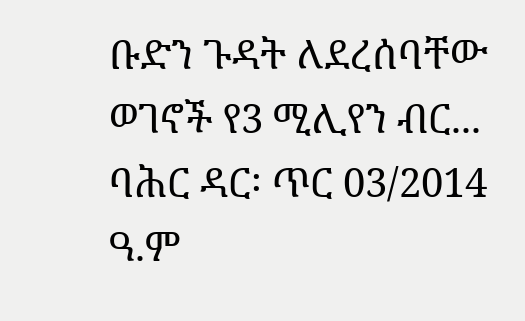ቡድን ጉዳት ለደረሰባቸው ወገኖች የ3 ሚሊየን ብር...
ባሕር ዳር፡ ጥር 03/2014 ዓ.ም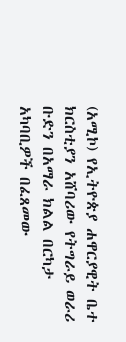(አሚኮ) የኢትዮጵያ ሐዋርያዊት ቤተ ክርስቲያን አሸባሪው የትግራይ ወራሪ ቡድን በአማራ ክልል በርካታ አካባቢዎች በፈጸመው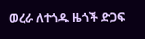ወረራ ለተጎዱ ዜጎች ድጋፍ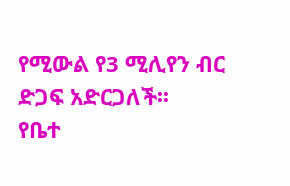የሚውል የ3 ሚሊየን ብር ድጋፍ አድርጋለች፡፡
የቤተ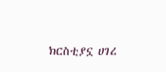ክርስቲያኗ ሀገረ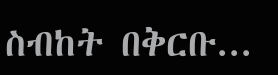ስብከት በቅርቡ...